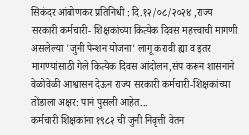सिकंदर आंबोणकर प्रतिनिधी : दि.१२/०८/२०२४ ,राज्य सरकारी कर्मचारी- शिक्षकांच्या कित्येक दिवस महत्त्वाची मागणी असलेल्या 'जुनी पेन्शन योजना' लागू करावी ह्या व इतर मागण्यांसाठी गेले कित्येक दिवस आंदोलन,संप करून शासनाने वेळोवेळी आश्वासन देऊन राज्य सरकारी कर्मचारी-शिक्षकांच्या तोंडाला अक्षर: पानं पुसली आहेत...
कर्मचारी शिक्षकांना १९८२ ची जुनी निवृत्ती वेतन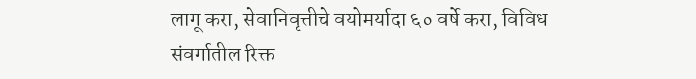लागू करा, सेवानिवृत्तीचे वयोमर्यादा ६० वर्षे करा, विविध संवर्गातील रिक्त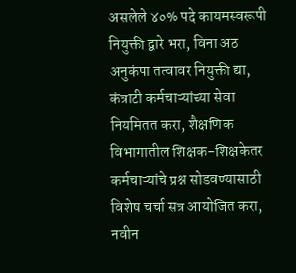असलेले ४०% पदे कायमस्वरूपी नियुक्ती द्वारे भरा, विना अठ अनुकंपा तत्वावर नियुक्ती द्या, कंत्राटी कर्मचाऱ्यांच्या सेवा नियमितत करा, शैक्षणिक विभागातील शिक्षक-शिक्षकेतर कर्मचाऱ्यांचे प्रश्न सोडवण्यासाठी विशेष चर्चा सत्र आयोजित करा, नवीन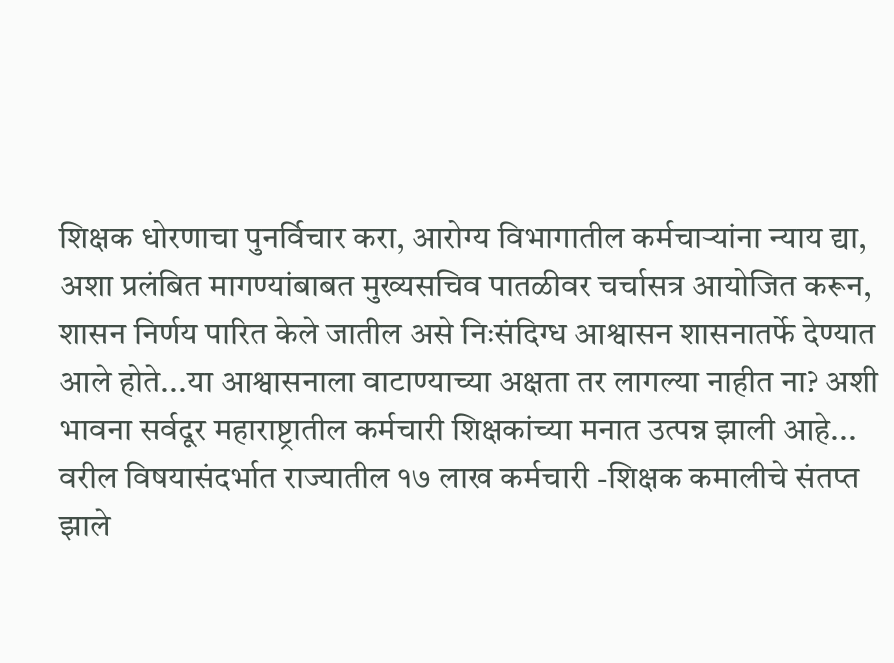शिक्षक धोरणाचा पुनर्विचार करा, आरोग्य विभागातील कर्मचाऱ्यांना न्याय द्या, अशा प्रलंबित मागण्यांबाबत मुख्यसचिव पातळीवर चर्चासत्र आयोजित करून, शासन निर्णय पारित केले जातील असे निःसंदिग्ध आश्वासन शासनातर्फे देण्यात आले होते...या आश्वासनाला वाटाण्याच्या अक्षता तर लागल्या नाहीत ना? अशी भावना सर्वदूर महाराष्ट्रातील कर्मचारी शिक्षकांच्या मनात उत्पन्न झाली आहे...
वरील विषयासंदर्भात राज्यातील १७ लाख कर्मचारी -शिक्षक कमालीचे संतप्त झाले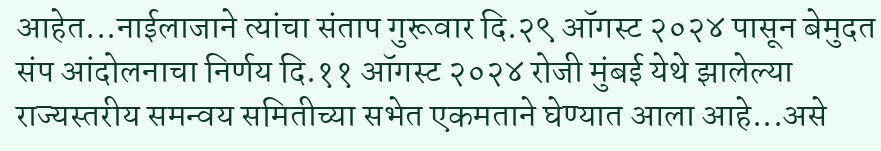आहेत...नाईलाजाने त्यांचा संताप गुरूवार दि.२९ ऑगस्ट २०२४ पासून बेमुदत संप आंदोलनाचा निर्णय दि.११ ऑगस्ट २०२४ रोजी मुंबई येथे झालेल्या राज्यस्तरीय समन्वय समितीच्या सभेत एकमताने घेण्यात आला आहे...असे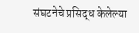संघटनेचे प्रसिद्ध केलेल्या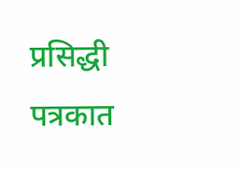प्रसिद्धी पत्रकात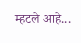म्हटले आहे...